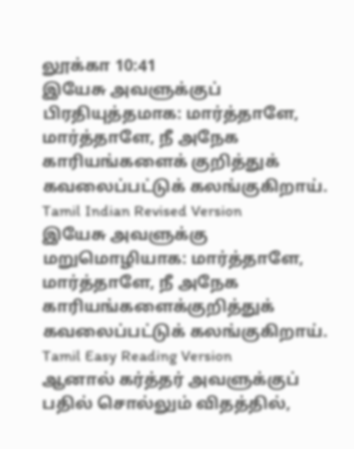லூக்கா 10:41
இயேசு அவளுக்குப் பிரதியுத்தமாக: மார்த்தாளே, மார்த்தாளே, நீ அநேக காரியங்களைக் குறித்துக் கவலைப்பட்டுக் கலங்குகிறாய்.
Tamil Indian Revised Version
இயேசு அவளுக்கு மறுமொழியாக: மார்த்தாளே, மார்த்தாளே, நீ அநேக காரியங்களைக்குறித்துக் கவலைப்பட்டுக் கலங்குகிறாய்.
Tamil Easy Reading Version
ஆனால் கர்த்தர் அவளுக்குப் பதில் சொல்லும் விதத்தில்,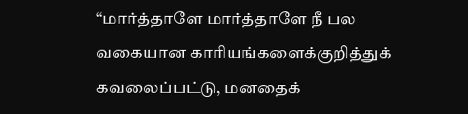“மார்த்தாளே மார்த்தாளே நீ பல வகையான காரியங்களைக்குறித்துக் கவலைப்பட்டு, மனதைக்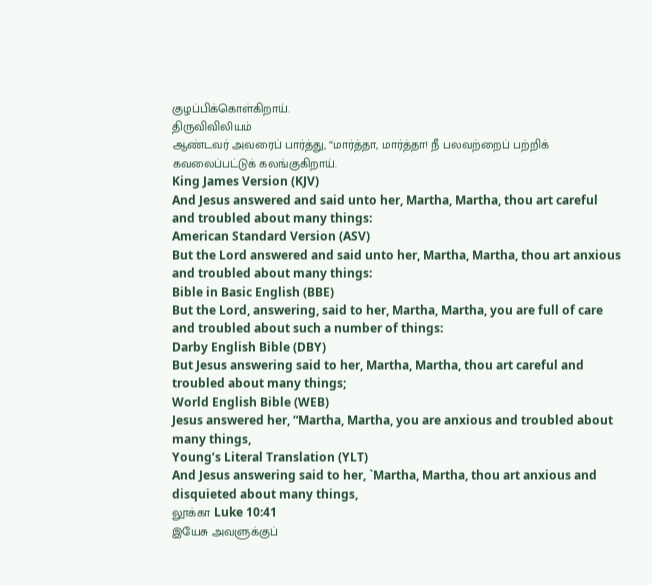குழப்பிக்கொள்கிறாய்.
திருவிவிலியம்
ஆண்டவர் அவரைப் பார்த்து, “மார்த்தா, மார்த்தா! நீ பலவற்றைப் பற்றிக் கவலைப்பட்டுக் கலங்குகிறாய்.
King James Version (KJV)
And Jesus answered and said unto her, Martha, Martha, thou art careful and troubled about many things:
American Standard Version (ASV)
But the Lord answered and said unto her, Martha, Martha, thou art anxious and troubled about many things:
Bible in Basic English (BBE)
But the Lord, answering, said to her, Martha, Martha, you are full of care and troubled about such a number of things:
Darby English Bible (DBY)
But Jesus answering said to her, Martha, Martha, thou art careful and troubled about many things;
World English Bible (WEB)
Jesus answered her, “Martha, Martha, you are anxious and troubled about many things,
Young’s Literal Translation (YLT)
And Jesus answering said to her, `Martha, Martha, thou art anxious and disquieted about many things,
லூக்கா Luke 10:41
இயேசு அவளுக்குப்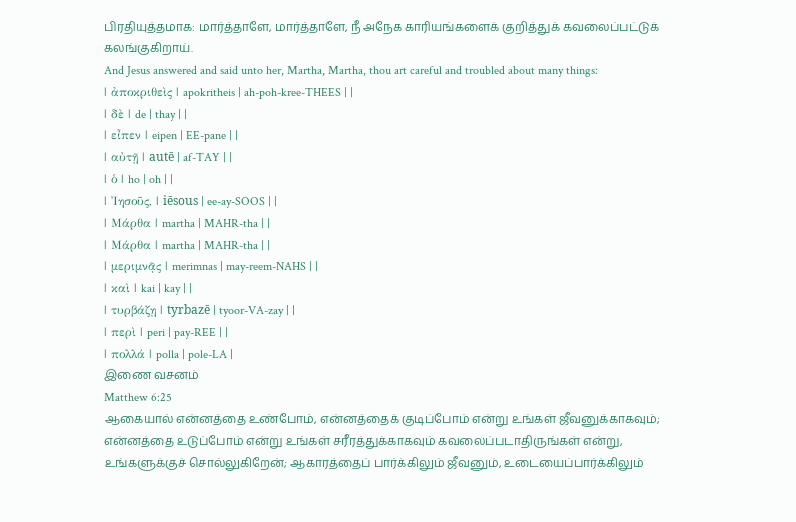பிரதியுத்தமாக: மார்த்தாளே, மார்த்தாளே, நீ அநேக காரியங்களைக் குறித்துக் கவலைப்பட்டுக் கலங்குகிறாய்.
And Jesus answered and said unto her, Martha, Martha, thou art careful and troubled about many things:
| ἀποκριθεὶς | apokritheis | ah-poh-kree-THEES | |
| δὲ | de | thay | |
| εἶπεν | eipen | EE-pane | |
| αὐτῇ | autē | af-TAY | |
| ὁ | ho | oh | |
| Ἰησοῦς, | iēsous | ee-ay-SOOS | |
| Μάρθα | martha | MAHR-tha | |
| Μάρθα | martha | MAHR-tha | |
| μεριμνᾷς | merimnas | may-reem-NAHS | |
| καὶ | kai | kay | |
| τυρβάζῃ | tyrbazē | tyoor-VA-zay | |
| περὶ | peri | pay-REE | |
| πολλά | polla | pole-LA |
இணை வசனம்
Matthew 6:25
ஆகையால் என்னத்தை உண்போம், என்னத்தைக் குடிப்போம் என்று உங்கள் ஜீவனுக்காகவும்; என்னத்தை உடுப்போம் என்று உங்கள் சரீரத்துக்காகவும் கவலைப்படாதிருங்கள் என்று, உங்களுக்குச் சொல்லுகிறேன்; ஆகாரத்தைப் பார்க்கிலும் ஜீவனும், உடையைப்பார்க்கிலும்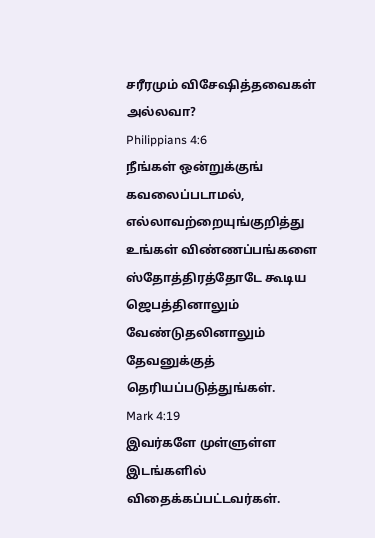சரீரமும் விசேஷித்தவைகள் அல்லவா?
Philippians 4:6
நீங்கள் ஒன்றுக்குங் கவலைப்படாமல், எல்லாவற்றையுங்குறித்து உங்கள் விண்ணப்பங்களை ஸ்தோத்திரத்தோடே கூடிய ஜெபத்தினாலும் வேண்டுதலினாலும் தேவனுக்குத் தெரியப்படுத்துங்கள்.
Mark 4:19
இவர்களே முள்ளுள்ள இடங்களில் விதைக்கப்பட்டவர்கள்.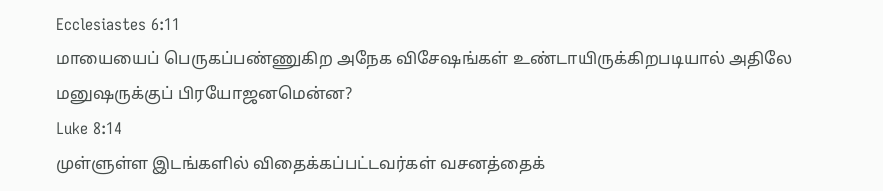Ecclesiastes 6:11
மாயையைப் பெருகப்பண்ணுகிற அநேக விசேஷங்கள் உண்டாயிருக்கிறபடியால் அதிலே மனுஷருக்குப் பிரயோஜனமென்ன?
Luke 8:14
முள்ளுள்ள இடங்களில் விதைக்கப்பட்டவர்கள் வசனத்தைக்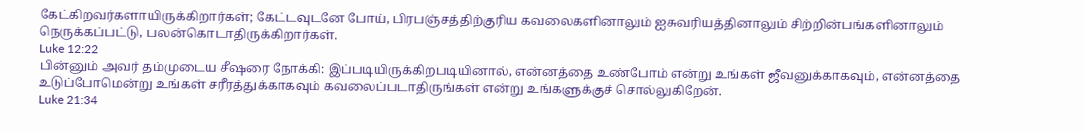கேட்கிறவர்களாயிருக்கிறார்கள்; கேட்டவுடனே போய், பிரபஞ்சத்திற்குரிய கவலைகளினாலும் ஐசுவரியத்தினாலும் சிற்றின்பங்களினாலும் நெருக்கப்பட்டு, பலன்கொடாதிருக்கிறார்கள்.
Luke 12:22
பின்னும் அவர் தம்முடைய சீஷரை நோக்கி: இப்படியிருக்கிறபடியினால், என்னத்தை உண்போம் என்று உங்கள் ஜீவனுக்காகவும், என்னத்தை உடுப்போமென்று உங்கள் சரீரத்துக்காகவும் கவலைப்படாதிருங்கள் என்று உங்களுக்குச் சொல்லுகிறேன்.
Luke 21:34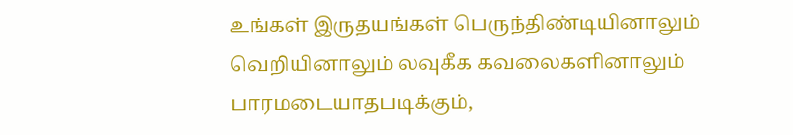உங்கள் இருதயங்கள் பெருந்திண்டியினாலும் வெறியினாலும் லவுகீக கவலைகளினாலும் பாரமடையாதபடிக்கும்,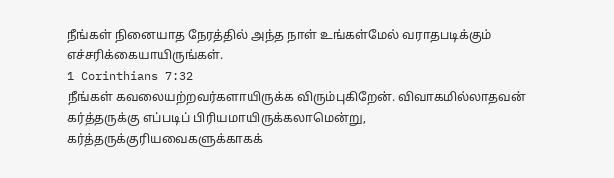நீங்கள் நினையாத நேரத்தில் அந்த நாள் உங்கள்மேல் வராதபடிக்கும் எச்சரிக்கையாயிருங்கள்.
1 Corinthians 7:32
நீங்கள் கவலையற்றவர்களாயிருக்க விரும்புகிறேன். விவாகமில்லாதவன் கர்த்தருக்கு எப்படிப் பிரியமாயிருக்கலாமென்று, கர்த்தருக்குரியவைகளுக்காகக்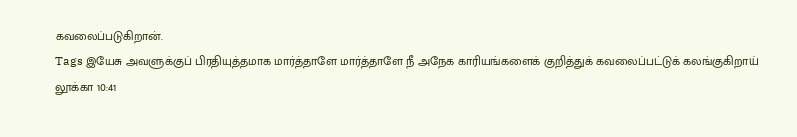கவலைப்படுகிறான்.
Tags இயேசு அவளுக்குப் பிரதியுத்தமாக மார்த்தாளே மார்த்தாளே நீ அநேக காரியங்களைக் குறித்துக் கவலைப்பட்டுக் கலங்குகிறாய்
லூக்கா 10:41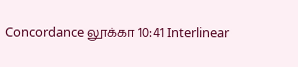Concordance லூக்கா 10:41 Interlinear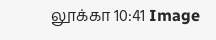லூக்கா 10:41 Image